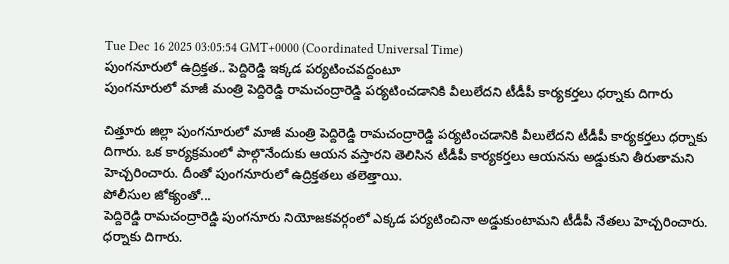Tue Dec 16 2025 03:05:54 GMT+0000 (Coordinated Universal Time)
పుంగనూరులో ఉద్రిక్తత.. పెద్దిరెడ్డి ఇక్కడ పర్యటించవద్దంటూ
పుంగనూరులో మాజీ మంత్రి పెద్దిరెడ్డి రామచంద్రారెడ్డి పర్యటించడానికి వీలులేదని టీడీపీ కార్యకర్తలు ధర్నాకు దిగారు

చిత్తూరు జిల్లా పుంగనూరులో మాజీ మంత్రి పెద్దిరెడ్డి రామచంద్రారెడ్డి పర్యటించడానికి వీలులేదని టీడీపీ కార్యకర్తలు ధర్నాకు దిగారు. ఒక కార్యక్రమంలో పాల్గొనేందుకు ఆయన వస్తారని తెలిసిన టీడీపీ కార్యకర్తలు ఆయనను అడ్డుకుని తీరుతామని హెచ్చరించారు. దీంతో పుంగనూరులో ఉద్రిక్తతలు తలెత్తాయి.
పోలీసుల జోక్యంతో...
పెద్దిరెడ్డి రామచంద్రారెడ్డి పుంగనూరు నియోజకవర్గంలో ఎక్కడ పర్యటించినా అడ్డుకుంటామని టీడీపీ నేతలు హెచ్చరించారు. ధర్నాకు దిగారు.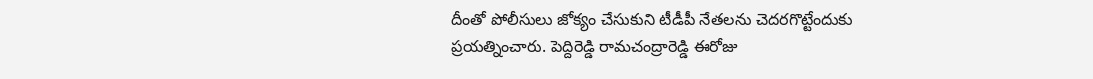దీంతో పోలీసులు జోక్యం చేసుకుని టీడీపీ నేతలను చెదరగొట్టేందుకు ప్రయత్నించారు. పెద్దిరెడ్డి రామచంద్రారెడ్డి ఈరోజు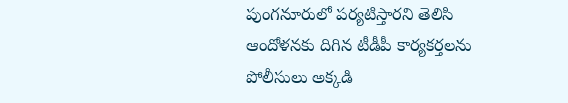పుంగనూరులో పర్యటిస్తారని తెలిసి ఆందోళనకు దిగిన టీడీపీ కార్యకర్తలను పోలీసులు అక్కడి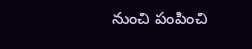నుంచి పంపించి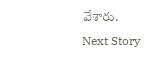వేశారు.
Next Story